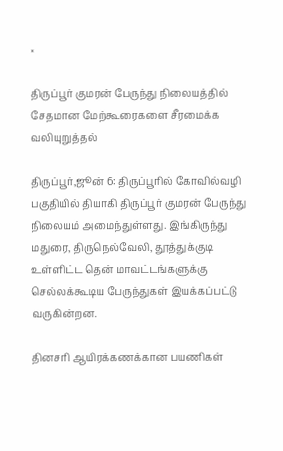×

திருப்பூர் குமரன் பேருந்து நிலையத்தில் சேதமான மேற்கூரைகளை சீரமைக்க வலியுறுத்தல்

திருப்பூர்,ஜூன் 6: திருப்பூரில் கோவில்வழி பகுதியில் தியாகி திருப்பூர் குமரன் பேருந்து நிலையம் அமைந்துள்ளது. இங்கிருந்து மதுரை, திருநெல்வேலி, தூத்துக்குடி உள்ளிட்ட தென் மாவட்டங்களுக்கு செல்லக்கூடிய பேருந்துகள் இயக்கப்பட்டு வருகின்றன.

தினசரி ஆயிரக்கணக்கான பயணிகள்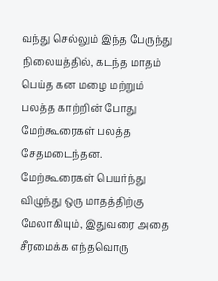வந்து செல்லும் இந்த பேருந்து நிலையத்தில், கடந்த மாதம் பெய்த கன மழை மற்றும் பலத்த காற்றின் போது மேற்கூரைகள் பலத்த சேதமடைந்தன. மேற்கூரைகள் பெயர்ந்து விழுந்து ஒரு மாதத்திற்கு மேலாகியும், இதுவரை அதை சீரமைக்க எந்தவொரு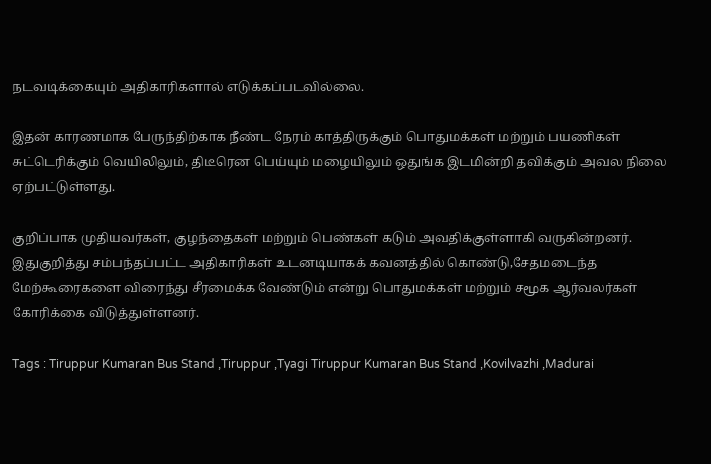நடவடிக்கையும் அதிகாரிகளால் எடுக்கப்படவில்லை.

இதன் காரணமாக பேருந்திற்காக நீண்ட நேரம் காத்திருக்கும் பொதுமக்கள் மற்றும் பயணிகள் சுட்டெரிக்கும் வெயிலிலும், திடீரென பெய்யும் மழையிலும் ஒதுங்க இடமின்றி தவிக்கும் அவல நிலை ஏற்பட்டுள்ளது.

குறிப்பாக முதியவர்கள், குழந்தைகள் மற்றும் பெண்கள் கடும் அவதிக்குள்ளாகி வருகின்றனர். இதுகுறித்து சம்பந்தப்பட்ட அதிகாரிகள் உடனடியாகக் கவனத்தில் கொண்டு,சேதமடைந்த மேற்கூரைகளை விரைந்து சீரமைக்க வேண்டும் என்று பொதுமக்கள் மற்றும் சமூக ஆர்வலர்கள் கோரிக்கை விடுத்துள்ளனர்.

Tags : Tiruppur Kumaran Bus Stand ,Tiruppur ,Tyagi Tiruppur Kumaran Bus Stand ,Kovilvazhi ,Madurai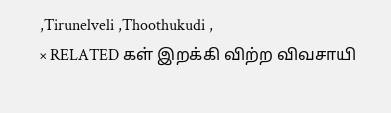,Tirunelveli ,Thoothukudi ,
× RELATED கள் இறக்கி விற்ற விவசாயி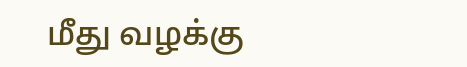மீது வழக்கு